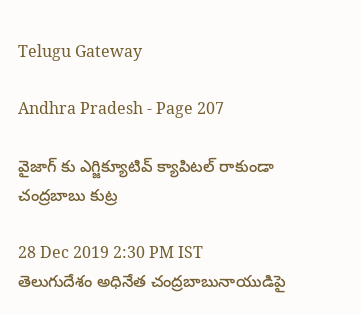Telugu Gateway

Andhra Pradesh - Page 207

వైజాగ్ కు ఎగ్జిక్యూటివ్ క్యాపిటల్ రాకుండా చంద్రబాబు కుట్ర

28 Dec 2019 2:30 PM IST
తెలుగుదేశం అధినేత చంద్రబాబునాయుడిపై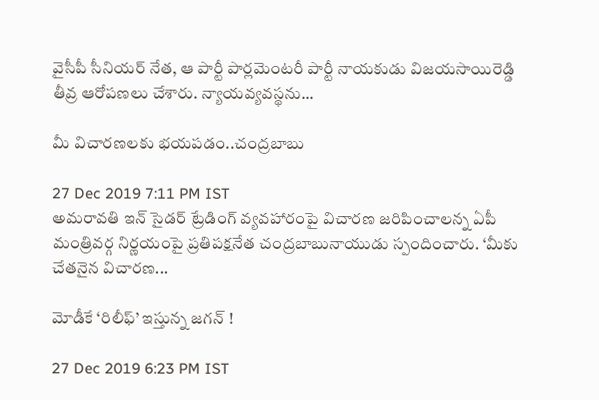వైసీపీ సీనియర్ నేత, ఆ పార్టీ పార్లమెంటరీ పార్టీ నాయకుడు విజయసాయిరెడ్డి తీవ్ర ఆరోపణలు చేశారు. న్యాయవ్యవస్థను...

మీ విచారణలకు భయపడం..చంద్రబాబు

27 Dec 2019 7:11 PM IST
అమరావతి ఇన్ సైడర్ ట్రేడింగ్ వ్యవహారంపై విచారణ జరిపించాలన్న ఏపీ మంత్రివర్గ నిర్ణయంపై ప్రతిపక్షనేత చంద్రబాబునాయుడు స్పందించారు. ‘మీకు చేతనైన విచారణ...

మోడీకే ‘రిలీఫ్’ ఇస్తున్న జగన్ !

27 Dec 2019 6:23 PM IST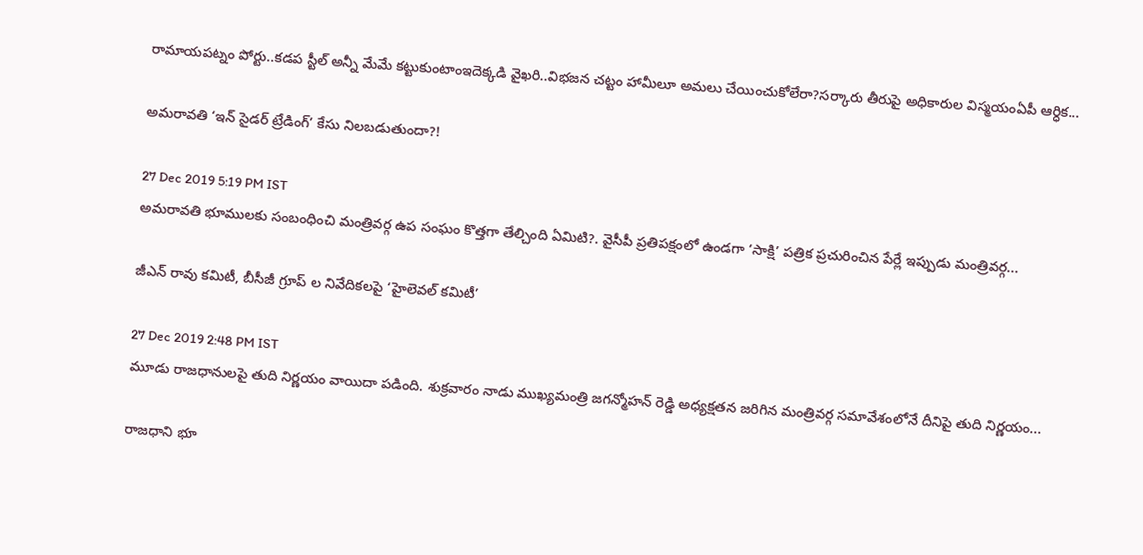రామాయపట్నం పోర్టు..కడప స్టీల్ అన్నీ మేమే కట్టుకుంటాంఇదెక్కడి వైఖరి..విభజన చట్టం హామీలూ అమలు చేయించుకోలేరా?సర్కారు తీరుపై అధికారుల విస్మయంఏపీ ఆర్ధిక...

అమరావతి ‘ఇన్ సైడర్ ట్రేడింగ్’ కేసు నిలబడుతుందా?!

27 Dec 2019 5:19 PM IST
అమరావతి భూములకు సంబంధించి మంత్రివర్గ ఉప సంఘం కొత్తగా తేల్చింది ఏమిటి?. వైసీపీ ప్రతిపక్షంలో ఉండగా ‘సాక్షి’ పత్రిక ప్రచురించిన పేర్లే ఇప్పుడు మంత్రివర్గ...

జీఎన్ రావు కమిటీ, బీసీజీ గ్రూప్ ల నివేదికలపై ‘హైలెవల్ కమిటీ’

27 Dec 2019 2:48 PM IST
మూడు రాజధానులపై తుది నిర్ణయం వాయిదా పడింది. శుక్రవారం నాడు ముఖ్యమంత్రి జగన్మోహన్ రెడ్డి అధ్యక్షతన జరిగిన మంత్రివర్గ సమావేశంలోనే దీనిపై తుది నిర్ణయం...

రాజధాని భూ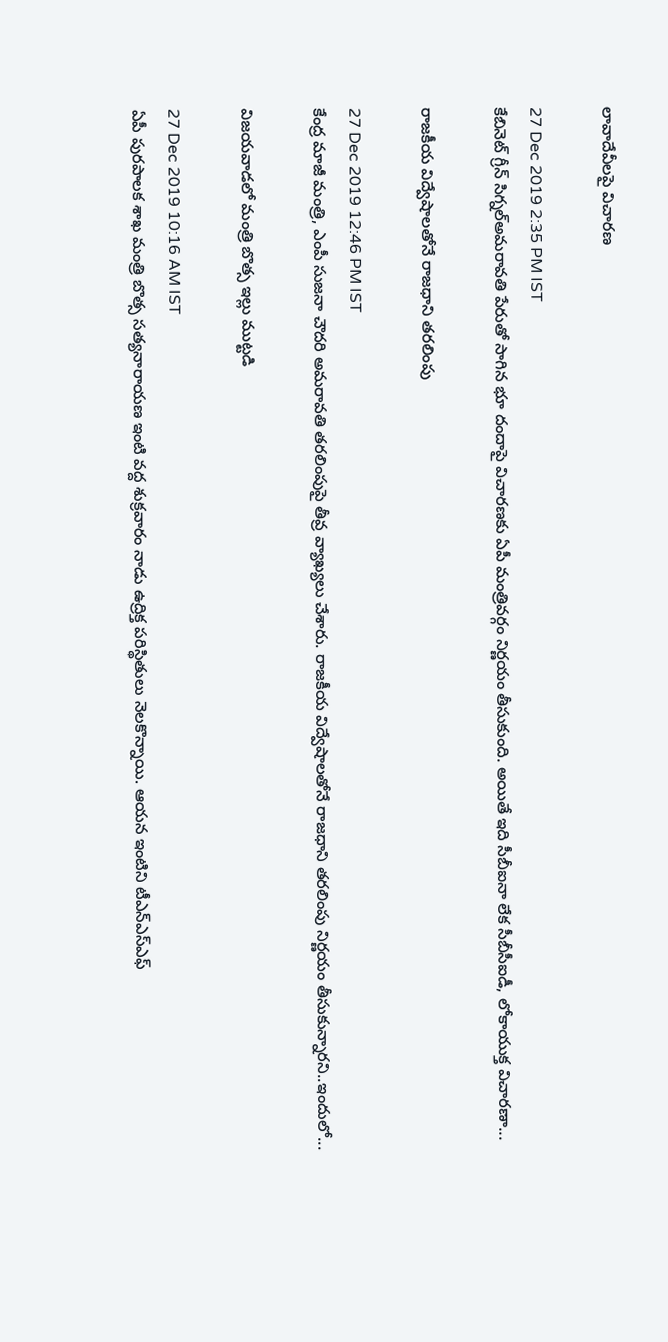లావాదేవీలపై విచారణ

27 Dec 2019 2:35 PM IST
కేబినెట్ గ్రీన్ సిగ్నల్అమరావతి పేరుతో సాగిన భూ దందాపై విచారణకు ఏపీ మంత్రివర్గం నిర్ణయం తీసుకుంది. అయితే ఇది సీబీఐనా లేక సీబీసీఐడీ, లోకాయుక్త విచారణా...

రాజకీయ విద్వేషాలతోనే రాజధాని తరలింపు

27 Dec 2019 12:46 PM IST
కేంద్ర మాజీ మంత్రి, ఎంపీ సుజనా చౌదరి అమరావతి తరలింపుపై తీవ్ర వ్యాఖ్యలు చేశారు. రాజకీయ విద్వేషాలతోనే రాజధాని తరలింపు నిర్ణయం తీసుకున్నారని..ఇందులో...

విజయవాడలో మంత్రి బొత్స ఇల్లు ముట్టడి

27 Dec 2019 10:16 AM IST
ఏపీ పురపాలక శాఖ మంత్రి బొత్స సత్యనారాయణ ఇంటి వద్ద శుక్రవారం నాడు ఉద్రిక్త పరిస్థితులు నెలకొన్నాయి. ఆయన ఇంటిని టీఎన్ఎస్ఎఫ్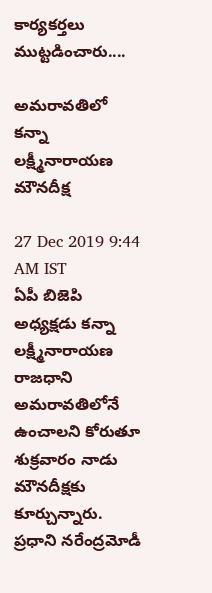కార్యకర్తలు ముట్టడించారు....

అమరావతిలో కన్నా లక్ష్మీనారాయణ మౌనదీక్ష

27 Dec 2019 9:44 AM IST
ఏపీ బిజెపి అధ్యక్షడు కన్నా లక్ష్మీనారాయణ రాజధాని అమరావతిలోనే ఉంచాలని కోరుతూ శుక్రవారం నాడు మౌనదీక్షకు కూర్చున్నారు. ప్రధాని నరేంద్రమోడీ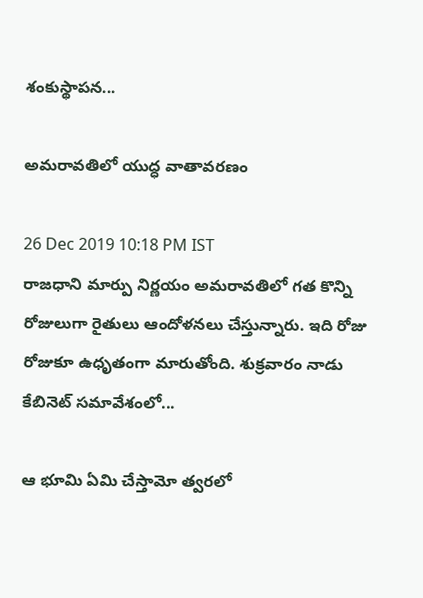శంకుస్థాపన...

అమరావతిలో యుద్ధ వాతావరణం

26 Dec 2019 10:18 PM IST
రాజధాని మార్పు నిర్ణయం అమరావతిలో గత కొన్ని రోజులుగా రైతులు ఆందోళనలు చేస్తున్నారు. ఇది రోజు రోజుకూ ఉధృతంగా మారుతోంది. శుక్రవారం నాడు కేబినెట్ సమావేశంలో...

ఆ భూమి ఏమి చేస్తామో త్వరలో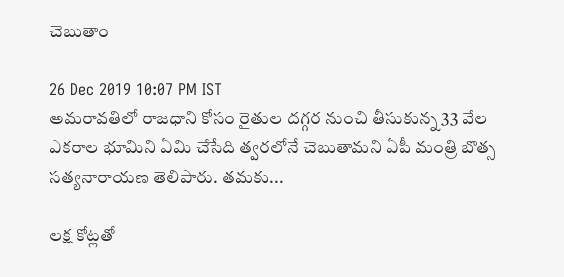చెబుతాం

26 Dec 2019 10:07 PM IST
అమరావతిలో రాజధాని కోసం రైతుల దగ్గర నుంచి తీసుకున్న 33 వేల ఎకరాల భూమిని ఏమి చేసేది త్వరలోనే చెబుతామని ఏపీ మంత్రి బొత్స సత్యనారాయణ తెలిపారు. తమకు...

లక్ష కోట్లతో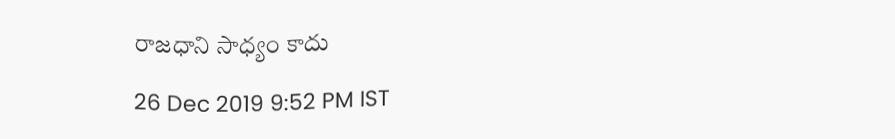రాజధాని సాధ్యం కాదు

26 Dec 2019 9:52 PM IST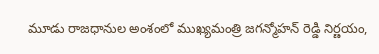మూడు రాజధానుల అంశంలో ముఖ్యమంత్రి జగన్మోహన్ రెడ్డి నిర్ణయం,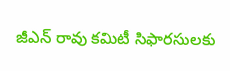జీఎన్ రావు కమిటీ సిఫారసులకు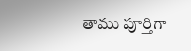తాము పూర్తిగా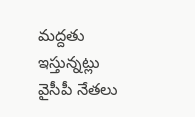మద్దతు ఇస్తున్నట్లు వైసీపీ నేతలు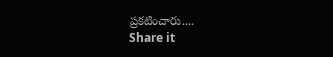ప్రకటించారు....
Share it